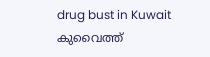drug bust in Kuwait കുവൈത്ത്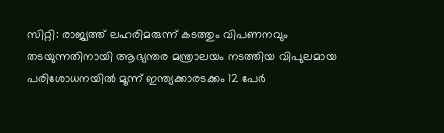സിറ്റി: രാജ്യത്ത് ലഹരിമരുന്ന് കടത്തും വിപണനവും തടയുന്നതിനായി ആഭ്യന്തര മന്ത്രാലയം നടത്തിയ വിപുലമായ പരിശോധനയിൽ മൂന്ന് ഇന്ത്യക്കാരടക്കം 12 പേർ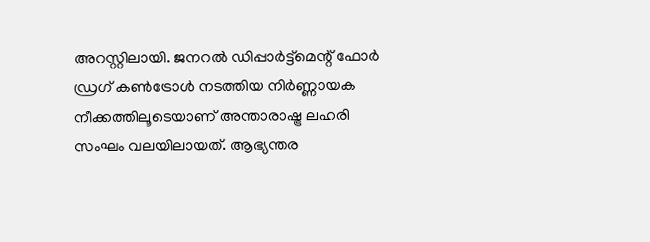അറസ്റ്റിലായി. ജനറൽ ഡിപ്പാർട്ട്മെന്റ് ഫോർ ഡ്രഗ് കൺട്രോൾ നടത്തിയ നിർണ്ണായക നീക്കത്തിലൂടെയാണ് അന്താരാഷ്ട്ര ലഹരി സംഘം വലയിലായത്. ആഭ്യന്തര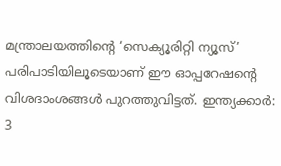മന്ത്രാലയത്തിന്റെ ‘സെക്യൂരിറ്റി ന്യൂസ്’ പരിപാടിയിലൂടെയാണ് ഈ ഓപ്പറേഷന്റെ വിശദാംശങ്ങൾ പുറത്തുവിട്ടത്. ഇന്ത്യക്കാർ: 3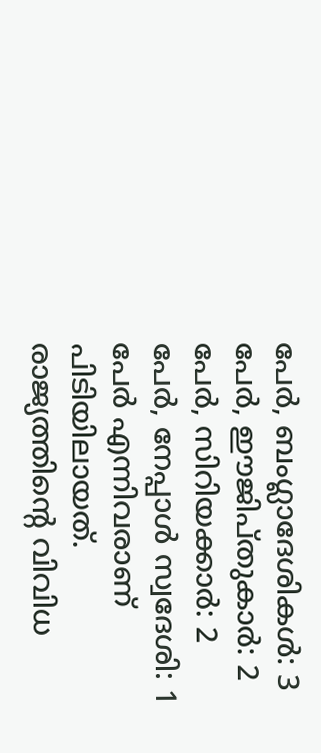പേർ, ബംഗ്ലാദേശികൾ: 3 പേർ, ഈജിപ്തുകാർ: 2 പേർ, സിറിയക്കാർ: 2 പേർ, നേപ്പാൾ സ്വദേശി: 1 പേർ എന്നിവരാണ് പിടിയിലായത്. രാജ്യത്തിന്റെ വിവിധ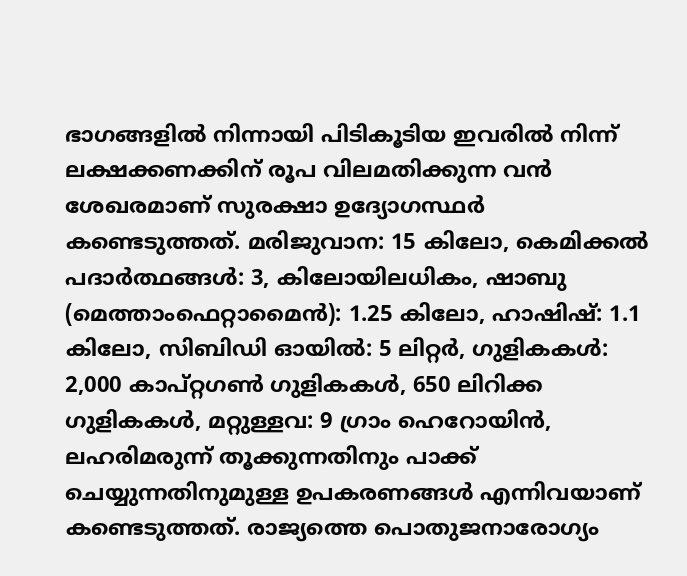ഭാഗങ്ങളിൽ നിന്നായി പിടികൂടിയ ഇവരിൽ നിന്ന് ലക്ഷക്കണക്കിന് രൂപ വിലമതിക്കുന്ന വൻ ശേഖരമാണ് സുരക്ഷാ ഉദ്യോഗസ്ഥർ കണ്ടെടുത്തത്. മരിജുവാന: 15 കിലോ, കെമിക്കൽ പദാർത്ഥങ്ങൾ: 3, കിലോയിലധികം, ഷാബു (മെത്താംഫെറ്റാമൈൻ): 1.25 കിലോ, ഹാഷിഷ്: 1.1 കിലോ, സിബിഡി ഓയിൽ: 5 ലിറ്റർ, ഗുളികകൾ: 2,000 കാപ്റ്റഗൺ ഗുളികകൾ, 650 ലിറിക്ക ഗുളികകൾ, മറ്റുള്ളവ: 9 ഗ്രാം ഹെറോയിൻ, ലഹരിമരുന്ന് തൂക്കുന്നതിനും പാക്ക് ചെയ്യുന്നതിനുമുള്ള ഉപകരണങ്ങൾ എന്നിവയാണ് കണ്ടെടുത്തത്. രാജ്യത്തെ പൊതുജനാരോഗ്യം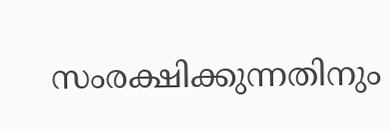സംരക്ഷിക്കുന്നതിനും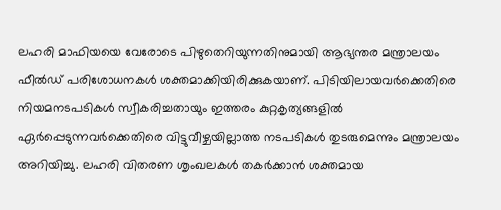ലഹരി മാഫിയയെ വേരോടെ പിഴുതെറിയുന്നതിനുമായി ആഭ്യന്തര മന്ത്രാലയം ഫീൽഡ് പരിശോധനകൾ ശക്തമാക്കിയിരിക്കുകയാണ്. പിടിയിലായവർക്കെതിരെ നിയമനടപടികൾ സ്വീകരിച്ചതായും ഇത്തരം കുറ്റകൃത്യങ്ങളിൽ ഏർപ്പെടുന്നവർക്കെതിരെ വിട്ടുവീഴ്ചയില്ലാത്ത നടപടികൾ തുടരുമെന്നും മന്ത്രാലയം അറിയിച്ചു. ലഹരി വിതരണ ശൃംഖലകൾ തകർക്കാൻ ശക്തമായ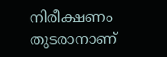നിരീക്ഷണം തുടരാനാണ്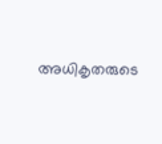അധികൃതരുടെ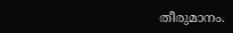തീരുമാനം.